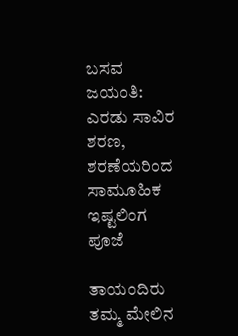ಬಸವ ಜಯಂತಿ: ಎರಡು ಸಾವಿರ ಶರಣ, ಶರಣೆಯರಿಂದ ಸಾಮೂಹಿಕ ಇಷ್ಟಲಿಂಗ ಪೂಜೆ

ತಾಯಂದಿರು ತಮ್ಮ ಮೇಲಿನ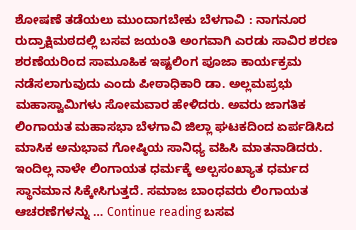ಶೋಷಣೆ ತಡೆಯಲು ಮುಂದಾಗಬೇಕು ಬೆಳಗಾವಿ : ನಾಗನೂರ ರುದ್ರಾಕ್ಷಿಮಠದಲ್ಲಿ ಬಸವ ಜಯಂತಿ ಅಂಗವಾಗಿ ಎರಡು ಸಾವಿರ ಶರಣ ಶರಣೆಯರಿಂದ ಸಾಮೂಹಿಕ ಇಷ್ಟಲಿಂಗ ಪೂಜಾ ಕಾರ್ಯಕ್ರಮ ನಡೆಸಲಾಗುವುದು ಎಂದು ಪೀಠಾಧಿಕಾರಿ ಡಾ. ಅಲ್ಲಮಪ್ರಭು ಮಹಾಸ್ವಾಮಿಗಳು ಸೋಮವಾರ ಹೇಳಿದರು. ಅವರು ಜಾಗತಿಕ ಲಿಂಗಾಯತ ಮಹಾಸಭಾ ಬೆಳಗಾವಿ ಜಿಲ್ಲಾ ಘಟಕದಿಂದ ಏರ್ಪಡಿಸಿದ ಮಾಸಿಕ ಅನುಭಾವ ಗೋಷ್ಠಿಯ ಸಾನಿಧ್ಯ ವಹಿಸಿ ಮಾತನಾಡಿದರು. ಇಂದಿಲ್ಲ ನಾಳೇ ಲಿಂಗಾಯತ ಧರ್ಮಕ್ಕೆ ಅಲ್ಪಸಂಖ್ಯಾತ ಧರ್ಮದ ಸ್ಥಾನಮಾನ ಸಿಕ್ಕೇಸಿಗುತ್ತದೆ. ಸಮಾಜ ಬಾಂಧವರು ಲಿಂಗಾಯತ ಆಚರಣೆಗಳನ್ನು … Continue reading ಬಸವ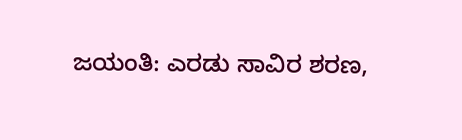ಜಯಂತಿ: ಎರಡು ಸಾವಿರ ಶರಣ,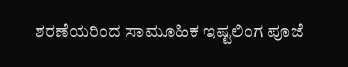ಶರಣೆಯರಿಂದ ಸಾಮೂಹಿಕ ಇಷ್ಟಲಿಂಗ ಪೂಜೆ